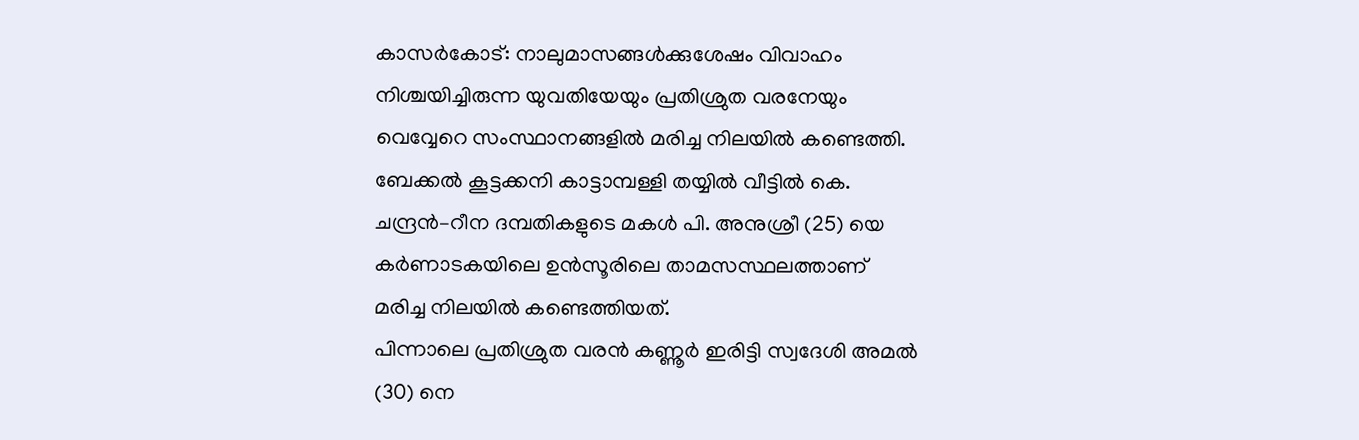കാസർകോട്: നാലുമാസങ്ങൾക്കുശേഷം വിവാഹം നിശ്ചയിച്ചിരുന്ന യുവതിയേയും പ്രതിശ്രുത വരനേയും വെവ്വേറെ സംസ്ഥാനങ്ങളിൽ മരിച്ച നിലയിൽ കണ്ടെത്തി. ബേക്കൽ കൂട്ടക്കനി കാട്ടാമ്പള്ളി തയ്യിൽ വീട്ടിൽ കെ. ചന്ദ്രൻ–റീന ദമ്പതികളുടെ മകൾ പി. അനുശ്രീ (25) യെ കർണാടകയിലെ ഉൻസൂരിലെ താമസസ്ഥലത്താണ് മരിച്ച നിലയിൽ കണ്ടെത്തിയത്.
പിന്നാലെ പ്രതിശ്രുത വരൻ കണ്ണൂർ ഇരിട്ടി സ്വദേശി അമൽ (30) നെ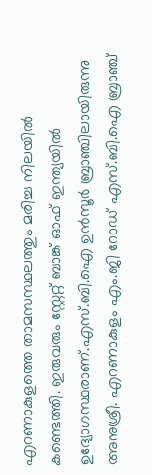എറണാകുളത്തെ താമസസ്ഥലത്തും മരിച്ച നിലയിൽ കണ്ടെത്തി. ഇരുവരും സ്റ്റേറ്റ് ബാങ്ക് ഓഫ് ഇന്ത്യയിൽ ഉദ്യോഗസ്ഥരാണ്.എസ്.ബി.ഐ ഉൻസൂർ ബ്രാഞ്ചിലായിരുന്നു അനുശ്രീ. എറണാകുളം എം.ജി റോഡ് എസ്.ബി.ഐ ബ്രാഞ്ച്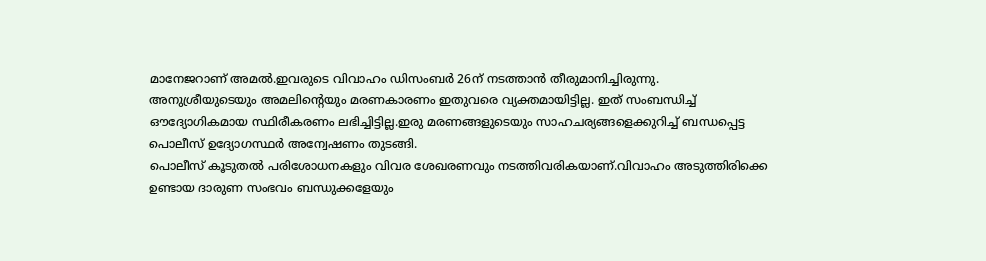മാനേജറാണ് അമൽ.ഇവരുടെ വിവാഹം ഡിസംബർ 26ന് നടത്താൻ തീരുമാനിച്ചിരുന്നു.
അനുശ്രീയുടെയും അമലിന്റെയും മരണകാരണം ഇതുവരെ വ്യക്തമായിട്ടില്ല. ഇത് സംബന്ധിച്ച് ഔദ്യോഗികമായ സ്ഥിരീകരണം ലഭിച്ചിട്ടില്ല.ഇരു മരണങ്ങളുടെയും സാഹചര്യങ്ങളെക്കുറിച്ച് ബന്ധപ്പെട്ട പൊലീസ് ഉദ്യോഗസ്ഥർ അന്വേഷണം തുടങ്ങി.
പൊലീസ് കൂടുതൽ പരിശോധനകളും വിവര ശേഖരണവും നടത്തിവരികയാണ്.വിവാഹം അടുത്തിരിക്കെ ഉണ്ടായ ദാരുണ സംഭവം ബന്ധുക്കളേയും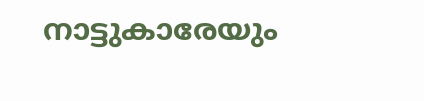നാട്ടുകാരേയും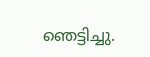ഞെട്ടിച്ചു.